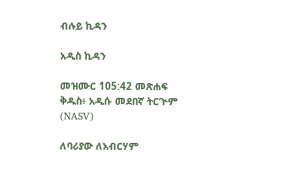ብሉይ ኪዳን

አዲስ ኪዳን

መዝሙር 105:42 መጽሐፍ ቅዱስ፥ አዲሱ መደበኛ ትርጒም (NASV)

ለባሪያው ለአብርሃም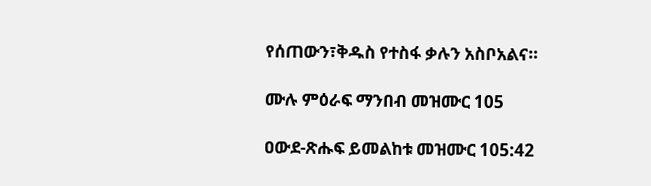የሰጠውን፣ቅዱስ የተስፋ ቃሉን አስቦአልና።

ሙሉ ምዕራፍ ማንበብ መዝሙር 105

ዐውደ-ጽሑፍ ይመልከቱ መዝሙር 105:42